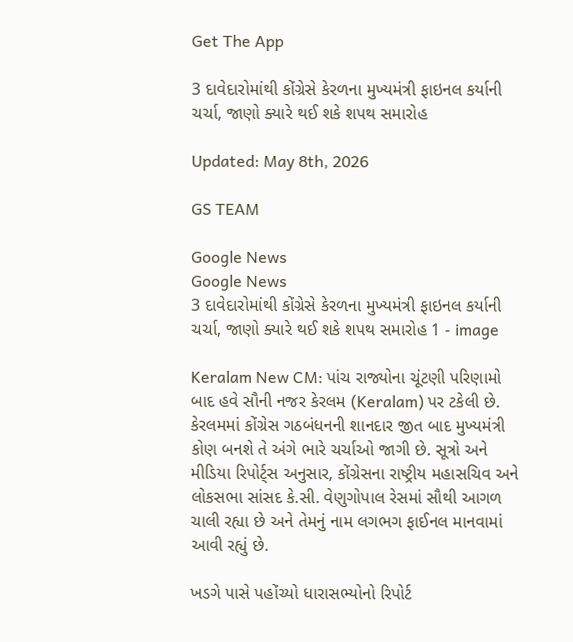Get The App

3 દાવેદારોમાંથી કોંગ્રેસે કેરળના મુખ્યમંત્રી ફાઇનલ કર્યાની ચર્ચા, જાણો ક્યારે થઈ શકે શપથ સમારોહ

Updated: May 8th, 2026

GS TEAM

Google News
Google News
3 દાવેદારોમાંથી કોંગ્રેસે કેરળના મુખ્યમંત્રી ફાઇનલ કર્યાની ચર્ચા, જાણો ક્યારે થઈ શકે શપથ સમારોહ 1 - image

Keralam New CM: પાંચ રાજ્યોના ચૂંટણી પરિણામો બાદ હવે સૌની નજર કેરલમ (Keralam) પર ટકેલી છે. કેરલમમાં કોંગ્રેસ ગઠબંધનની શાનદાર જીત બાદ મુખ્યમંત્રી કોણ બનશે તે અંગે ભારે ચર્ચાઓ જાગી છે. સૂત્રો અને મીડિયા રિપોર્ટ્સ અનુસાર, કોંગ્રેસના રાષ્ટ્રીય મહાસચિવ અને લોકસભા સાંસદ કે.સી. વેણુગોપાલ રેસમાં સૌથી આગળ ચાલી રહ્યા છે અને તેમનું નામ લગભગ ફાઈનલ માનવામાં આવી રહ્યું છે.

ખડગે પાસે પહોંચ્યો ધારાસભ્યોનો રિપોર્ટ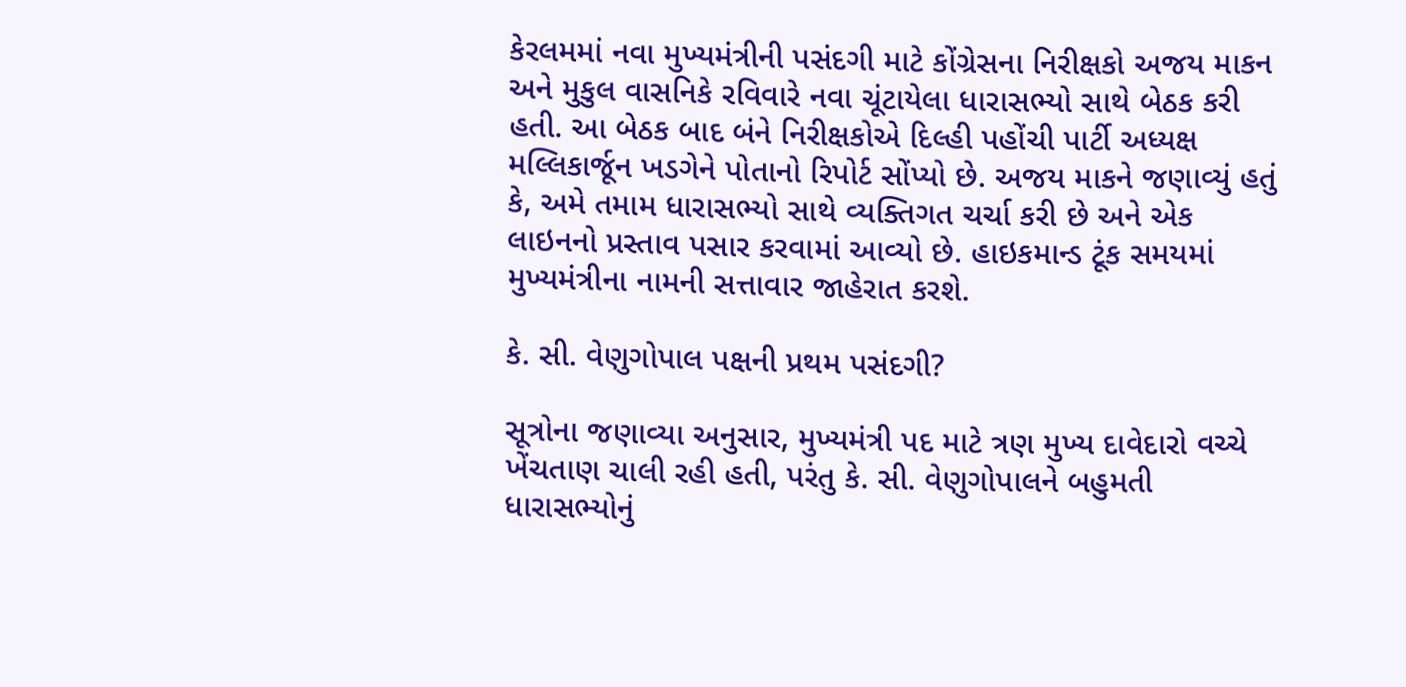કેરલમમાં નવા મુખ્યમંત્રીની પસંદગી માટે કોંગ્રેસના નિરીક્ષકો અજય માકન અને મુકુલ વાસનિકે રવિવારે નવા ચૂંટાયેલા ધારાસભ્યો સાથે બેઠક કરી હતી. આ બેઠક બાદ બંને નિરીક્ષકોએ દિલ્હી પહોંચી પાર્ટી અધ્યક્ષ મલ્લિકાર્જૂન ખડગેને પોતાનો રિપોર્ટ સોંપ્યો છે. અજય માકને જણાવ્યું હતું કે, અમે તમામ ધારાસભ્યો સાથે વ્યક્તિગત ચર્ચા કરી છે અને એક લાઇનનો પ્રસ્તાવ પસાર કરવામાં આવ્યો છે. હાઇકમાન્ડ ટૂંક સમયમાં મુખ્યમંત્રીના નામની સત્તાવાર જાહેરાત કરશે.

કે. સી. વેણુગોપાલ પક્ષની પ્રથમ પસંદગી?

સૂત્રોના જણાવ્યા અનુસાર, મુખ્યમંત્રી પદ માટે ત્રણ મુખ્ય દાવેદારો વચ્ચે ખેંચતાણ ચાલી રહી હતી, પરંતુ કે. સી. વેણુગોપાલને બહુમતી ધારાસભ્યોનું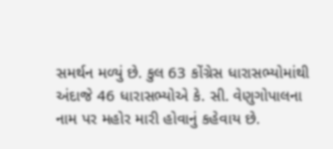સમર્થન મળ્યું છે. કુલ 63 કોંગ્રેસ ધારાસભ્યોમાંથી અંદાજે 46 ધારાસભ્યોએ કે. સી. વેણુગોપાલના નામ પર મહોર મારી હોવાનું કહેવાય છે.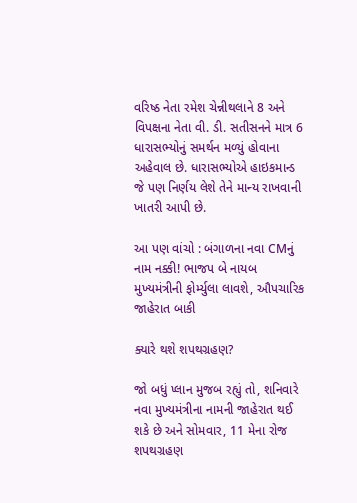વરિષ્ઠ નેતા રમેશ ચેન્નીથલાને 8 અને વિપક્ષના નેતા વી. ડી. સતીસનને માત્ર 6 ધારાસભ્યોનું સમર્થન મળ્યું હોવાના અહેવાલ છે. ધારાસભ્યોએ હાઇકમાન્ડ જે પણ નિર્ણય લેશે તેને માન્ય રાખવાની ખાતરી આપી છે.

આ પણ વાંચો : બંગાળના નવા CMનું નામ નક્કી! ભાજપ બે નાયબ મુખ્યમંત્રીની ફોર્મ્યુલા લાવશે, ઔપચારિક જાહેરાત બાકી

ક્યારે થશે શપથગ્રહણ?

જો બધું પ્લાન મુજબ રહ્યું તો, શનિવારે નવા મુખ્યમંત્રીના નામની જાહેરાત થઈ શકે છે અને સોમવાર, 11 મેના રોજ શપથગ્રહણ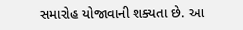સમારોહ યોજાવાની શક્યતા છે. આ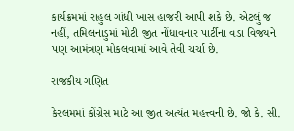કાર્યક્રમમાં રાહુલ ગાંધી ખાસ હાજરી આપી શકે છે. એટલું જ નહીં, તમિલનાડુમાં મોટી જીત નોંધાવનાર પાર્ટીના વડા વિજયને પણ આમંત્રણ મોકલવામાં આવે તેવી ચર્ચા છે.

રાજકીય ગણિત

કેરલમમાં કોંગ્રેસ માટે આ જીત અત્યંત મહત્ત્વની છે. જો કે. સી.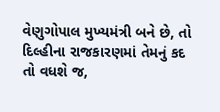વેણુગોપાલ મુખ્યમંત્રી બને છે, તો દિલ્હીના રાજકારણમાં તેમનું કદ તો વધશે જ,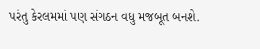પરંતુ કેરલમમાં પણ સંગઠન વધુ મજબૂત બનશે.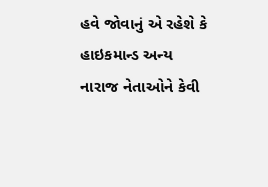હવે જોવાનું એ રહેશે કે હાઇકમાન્ડ અન્ય નારાજ નેતાઓને કેવી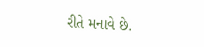રીતે મનાવે છે.